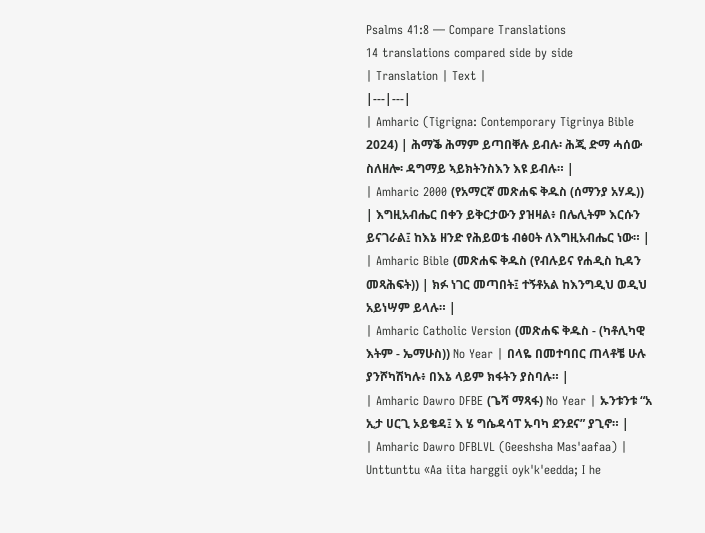Psalms 41:8 — Compare Translations
14 translations compared side by side
| Translation | Text |
|---|---|
| Amharic (Tigrigna: Contemporary Tigrinya Bible 2024) | ሕማቕ ሕማም ይጣበቐሉ ይብሉ፡ ሕጂ ድማ ሓሰው ስለዘሎ፡ ዳግማይ ኣይክትንስእን እዩ ይብሉ። |
| Amharic 2000 (የአማርኛ መጽሐፍ ቅዱስ (ሰማንያ አሃዱ)) | እግዚአብሔር በቀን ይቅርታውን ያዝዛል፥ በሌሊትም እርሱን ይናገራል፤ ከእኔ ዘንድ የሕይወቴ ብፅዐት ለእግዚአብሔር ነው። |
| Amharic Bible (መጽሐፍ ቅዱስ (የብሉይና የሐዲስ ኪዳን መጻሕፍት)) | ክፉ ነገር መጣበት፤ ተኝቶአል ከእንግዲህ ወዲህ አይነሣም ይላሉ። |
| Amharic Catholic Version (መጽሐፍ ቅዱስ - (ካቶሊካዊ እትም - ኤማሁስ)) No Year | በላዬ በመተባበር ጠላቶቼ ሁሉ ያንሾካሽካሉ፥ በእኔ ላይም ክፋትን ያስባሉ። |
| Amharic Dawro DFBE (ጌሻ ማጻፋ) No Year | ኡንቱንቱ “አ ኢታ ሀርጊ ኦይቄዳ፤ እ ሄ ግሴዳሳፐ ኡባካ ደንደና” ያጊኖ። |
| Amharic Dawro DFBLVL (Geeshsha Mas'aafaa) | Unttunttu «Aa iita harggii oyk'k'eedda; I he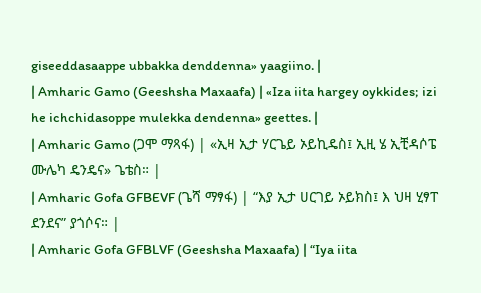giseeddasaappe ubbakka denddenna» yaagiino. |
| Amharic Gamo (Geeshsha Maxaafa) | «Iza iita hargey oykkides; izi he ichchidasoppe mulekka dendenna» geettes. |
| Amharic Gamo (ጋሞ ማጻፋ) | «ኢዛ ኢታ ሃርጌይ ኦይኪዴስ፤ ኢዚ ሄ ኢቺዳሶፔ ሙሌካ ዴንዴና» ጌቴስ። |
| Amharic Gofa GFBEVF (ጌሻ ማፃፋ) | “እያ ኢታ ሀርገይ ኦይክስ፤ እ ህዛ ሂፃፐ ደንደና” ያጎሶና። |
| Amharic Gofa GFBLVF (Geeshsha Maxaafa) | “Iya iita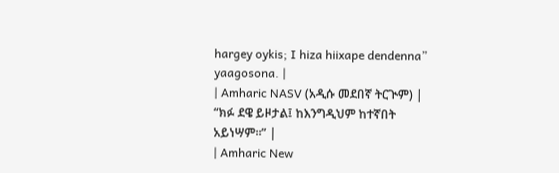hargey oykis; I hiza hiixape dendenna” yaagosona. |
| Amharic NASV (አዲሱ መደበኛ ትርጒም) | “ክፉ ደዌ ይዞታል፤ ከእንግዲህም ከተኛበት አይነሣም።” |
| Amharic New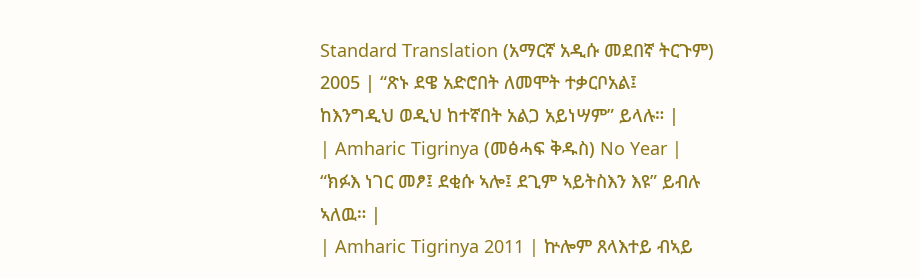Standard Translation (አማርኛ አዲሱ መደበኛ ትርጉም) 2005 | “ጽኑ ደዌ አድሮበት ለመሞት ተቃርቦአል፤ ከእንግዲህ ወዲህ ከተኛበት አልጋ አይነሣም” ይላሉ። |
| Amharic Tigrinya (መፅሓፍ ቅዱስ) No Year | “ክፉእ ነገር መፆ፤ ደቂሱ ኣሎ፤ ደጊም ኣይትስእን እዩ” ይብሉ ኣለዉ። |
| Amharic Tigrinya 2011 | ኵሎም ጸላእተይ ብኣይ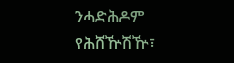ንሓድሕዶም የሕሸዅሽዅ፣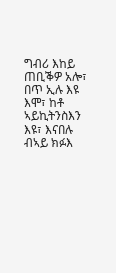ግብሪ እከይ ጠቢቕዎ አሎ፣ በጥ ኢሉ እዩ እሞ፣ ከቶ ኣይኪትንስእን እዩ፣ እናበሉ ብኣይ ክፉእ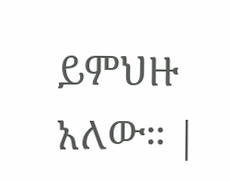ይምህዙ አለው። |